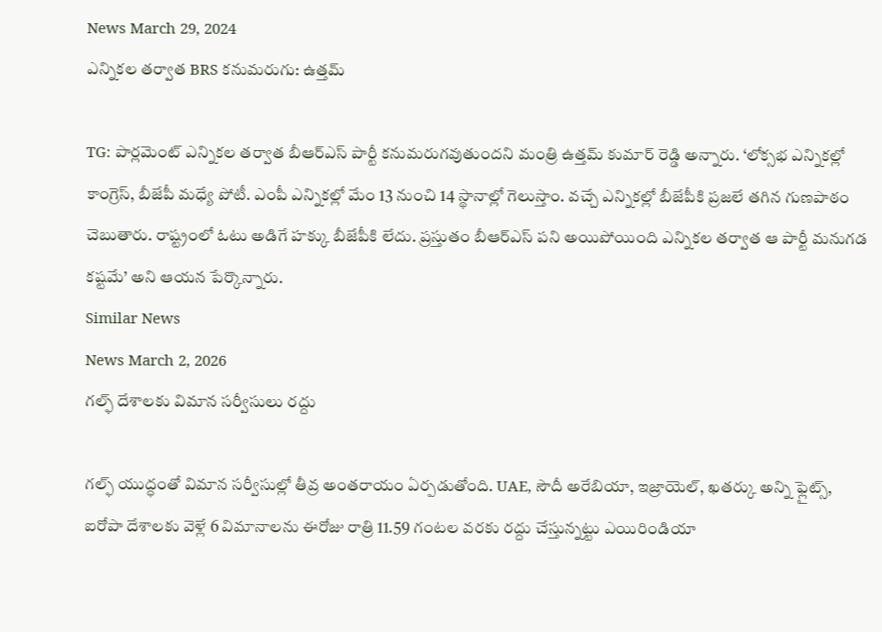News March 29, 2024
ఎన్నికల తర్వాత BRS కనుమరుగు: ఉత్తమ్

TG: పార్లమెంట్ ఎన్నికల తర్వాత బీఆర్ఎస్ పార్టీ కనుమరుగవుతుందని మంత్రి ఉత్తమ్ కుమార్ రెడ్డి అన్నారు. ‘లోక్సభ ఎన్నికల్లో కాంగ్రెస్, బీజేపీ మధ్యే పోటీ. ఎంపీ ఎన్నికల్లో మేం 13 నుంచి 14 స్థానాల్లో గెలుస్తాం. వచ్చే ఎన్నికల్లో బీజేపీకి ప్రజలే తగిన గుణపాఠం చెబుతారు. రాష్ట్రంలో ఓటు అడిగే హక్కు బీజేపీకి లేదు. ప్రస్తుతం బీఆర్ఎస్ పని అయిపోయింది ఎన్నికల తర్వాత ఆ పార్టీ మనుగడ కష్టమే’ అని ఆయన పేర్కొన్నారు.
Similar News
News March 2, 2026
గల్ఫ్ దేశాలకు విమాన సర్వీసులు రద్దు

గల్ఫ్ యుద్ధంతో విమాన సర్వీసుల్లో తీవ్ర అంతరాయం ఏర్పడుతోంది. UAE, సౌదీ అరేబియా, ఇజ్రాయెల్, ఖతర్కు అన్ని ఫ్లైట్స్, ఐరోపా దేశాలకు వెళ్లే 6 విమానాలను ఈరోజు రాత్రి 11.59 గంటల వరకు రద్దు చేస్తున్నట్టు ఎయిరిండియా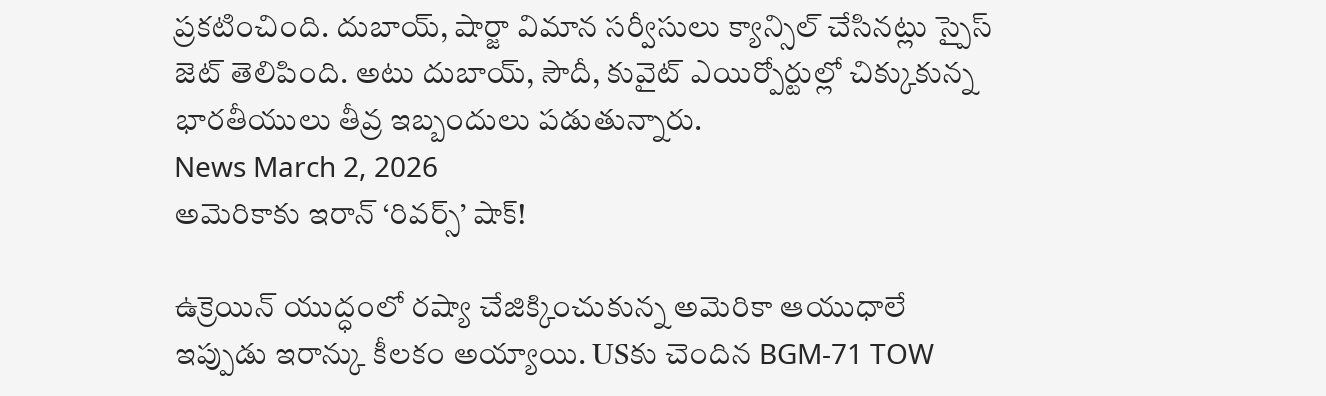ప్రకటించింది. దుబాయ్, షార్జా విమాన సర్వీసులు క్యాన్సిల్ చేసినట్లు స్పైస్ జెట్ తెలిపింది. అటు దుబాయ్, సౌదీ, కువైట్ ఎయిర్పోర్టుల్లో చిక్కుకున్న భారతీయులు తీవ్ర ఇబ్బందులు పడుతున్నారు.
News March 2, 2026
అమెరికాకు ఇరాన్ ‘రివర్స్’ షాక్!

ఉక్రెయిన్ యుద్ధంలో రష్యా చేజిక్కించుకున్న అమెరికా ఆయుధాలే ఇప్పుడు ఇరాన్కు కీలకం అయ్యాయి. USకు చెందిన BGM-71 TOW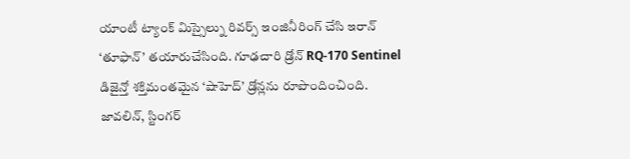యాంటీ ట్యాంక్ మిస్సైల్ను రివర్స్ ఇంజినీరింగ్ చేసి ఇరాన్ ‘తూఫాన్’ తయారుచేసింది. గూఢచారి డ్రోన్ RQ-170 Sentinel డిజైన్తో శక్తిమంతమైన ‘షాహెద్’ డ్రోన్లను రూపొందించింది. జావలిన్, స్టింగర్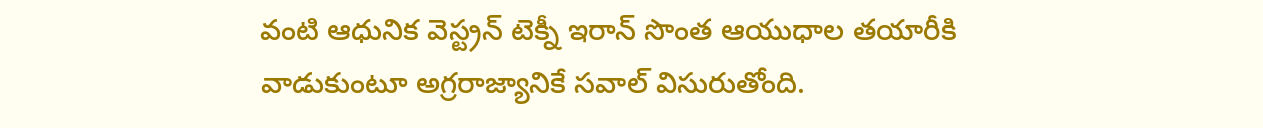వంటి ఆధునిక వెస్ట్రన్ టెక్నీ ఇరాన్ సొంత ఆయుధాల తయారీకి వాడుకుంటూ అగ్రరాజ్యానికే సవాల్ విసురుతోంది.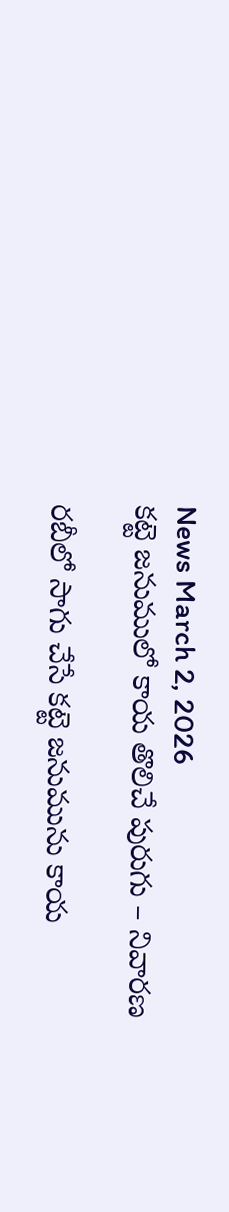News March 2, 2026
కట్టె జనుములో కాయ తొలిచే పురుగు – నివారణ

రబీలో సాగు చేసే కట్టె జనుమును కాయ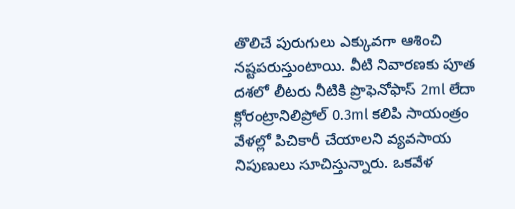తొలిచే పురుగులు ఎక్కువగా ఆశించి నష్టపరుస్తుంటాయి. వీటి నివారణకు పూత దశలో లీటరు నీటికి ప్రొఫెనోఫాస్ 2ml లేదా క్లోరంట్రానిలిప్రోల్ 0.3ml కలిపి సాయంత్రం వేళల్లో పిచికారీ చేయాలని వ్యవసాయ నిపుణులు సూచిస్తున్నారు. ఒకవేళ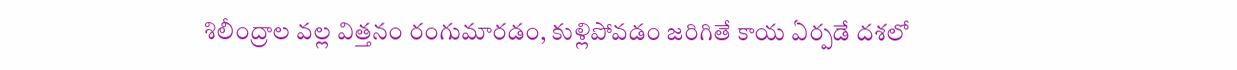శిలీంద్రాల వల్ల విత్తనం రంగుమారడం, కుళ్లిపోవడం జరిగితే కాయ ఏర్పడే దశలో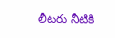లీటరు నీటికి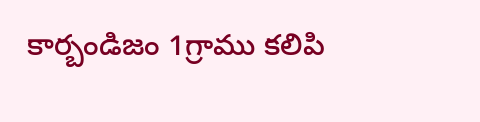కార్బండిజం 1గ్రాము కలిపి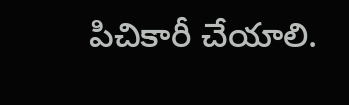పిచికారీ చేయాలి.